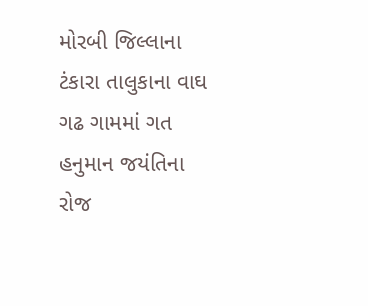મોરબી જિલ્લાના ટંકારા તાલુકાના વાઘ ગઢ ગામમાં ગત હનુમાન જયંતિના રોજ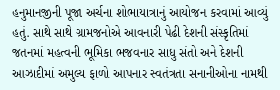હનુમાનજીની પૂજા અર્ચના શોભાયાત્રાનું આયોજન કરવામાં આવ્યું હતું. સાથે સાથે ગ્રામજનોએ આવનારી પેઢી દેશની સંસ્કૃતિમાં જતનમાં મહત્વની ભૂમિકા ભજવનાર સાધુ સંતો અને દેશની આઝાદીમાં અમુલ્ય ફાળો આપનાર સ્વતંત્રતા સનાનીઓના નામથી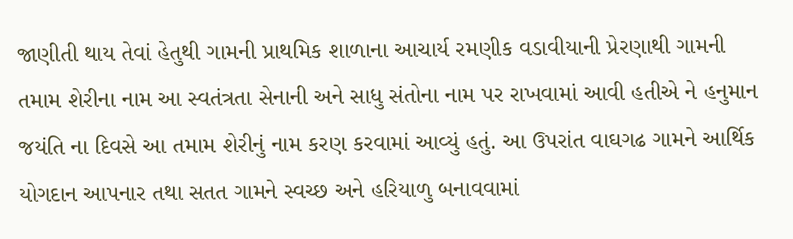જાણીતી થાય તેવાં હેતુથી ગામની પ્રાથમિક શાળાના આચાર્ય રમણીક વડાવીયાની પ્રેરણાથી ગામની તમામ શેરીના નામ આ સ્વતંત્રતા સેનાની અને સાધુ સંતોના નામ પર રાખવામાં આવી હતીએ ને હનુમાન જયંતિ ના દિવસે આ તમામ શેરીનું નામ કરણ કરવામાં આવ્યું હતું. આ ઉપરાંત વાઘગઢ ગામને આર્થિક યોગદાન આપનાર તથા સતત ગામને સ્વચ્છ અને હરિયાળુ બનાવવામાં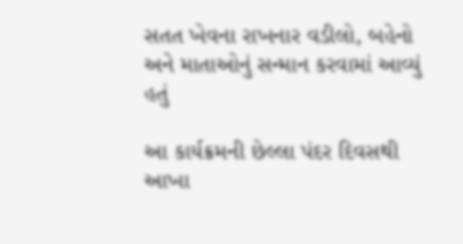સતત ખેવના રાખનાર વડીલો, બહેનો અને માતાઓનું સન્માન કરવામાં આવ્યું હતું

આ કાર્યક્રમની છેલ્લા પંદર દિવસથી આખા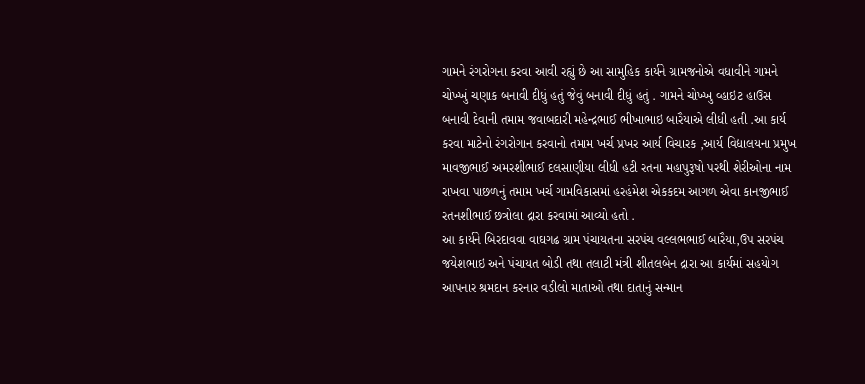ગામને રંગરોગના કરવા આવી રહ્યું છે આ સામુહિક કાર્યને ગ્રામજનોએ વધાવીને ગામને ચોખ્ખું ચણાક બનાવી દીધું હતું જેવું બનાવી દીધું હતું . ગામને ચોખ્ખુ વ્હાઇટ હાઉસ બનાવી દેવાની તમામ જવાબદારી મહેન્દ્રભાઈ ભીખાભાઇ બારૈયાએ લીધી હતી .આ કાર્ય કરવા માટેનો રંગરોગાન કરવાનો તમામ ખર્ચ પ્રખર આર્ય વિચારક ,આર્ય વિદ્યાલયના પ્રમુખ માવજીભાઈ અમરશીભાઈ દલસાણીયા લીધી હટી રતના મહાપુરૂષો પરથી શેરીઓના નામ રાખવા પાછળનું તમામ ખર્ચ ગામવિકાસમાં હરહંમેશ એકકદમ આગળ એવા કાનજીભાઈ રતનશીભાઈ છત્રોલા દ્રારા કરવામાં આવ્યો હતો .
આ કાર્યને બિરદાવવા વાઘગઢ ગ્રામ પંચાયતના સરપંચ વલ્લભભાઈ બારૈયા,ઉપ સરપંચ જયેશભાઇ અને પંચાયત બોડી તથા તલાટી મંત્રી શીતલબેન દ્રારા આ કાર્યમાં સહયોગ આપનાર શ્રમદાન કરનાર વડીલો માતાઓ તથા દાતાનું સન્માન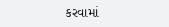કરવામાં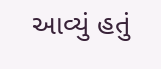આવ્યું હતું